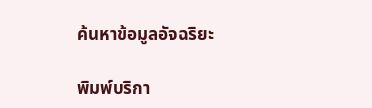ค้นหาข้อมูลอัจฉริยะ

พิมพ์บริกา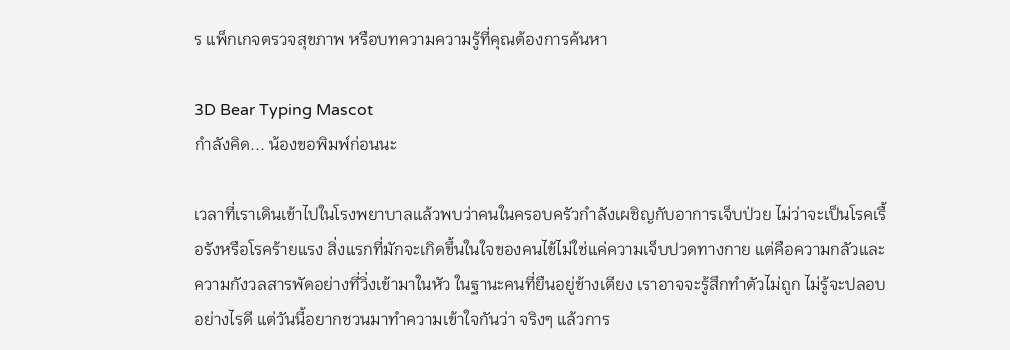ร แพ็กเกจตรวจสุขภาพ หรือบทความความรู้ที่คุณต้องการค้นหา

3D Bear Typing Mascot
กำลังคิด... น้องขอพิมพ์ก่อนนะ

เวลาที่เราเดินเข้าไปในโรงพยาบาลแล้วพบว่าคนในครอบครัวกำลังเผชิญกับอาการเจ็บป่วย ไม่ว่าจะเป็นโรคเรื้อรังหรือโรคร้ายแรง สิ่งแรกที่มักจะเกิดขึ้นในใจของคนไข้ไม่ใช่แค่ความเจ็บปวดทางกาย แต่คือความกลัวและความกังวลสารพัดอย่างที่วิ่งเข้ามาในหัว ในฐานะคนที่ยืนอยู่ข้างเตียง เราอาจจะรู้สึกทำตัวไม่ถูก ไม่รู้จะปลอบอย่างไรดี แต่วันนี้อยากชวนมาทำความเข้าใจกันว่า จริงๆ แล้วการ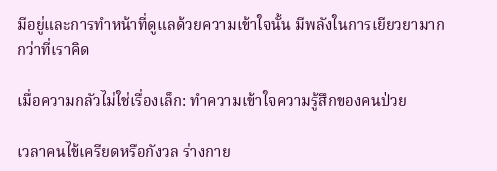มีอยู่และการทำหน้าที่ดูแลด้วยความเข้าใจนั้น มีพลังในการเยียวยามากกว่าที่เราคิด

เมื่อความกลัวไม่ใช่เรื่องเล็ก: ทำความเข้าใจความรู้สึกของคนป่วย

เวลาคนไข้เครียดหรือกังวล ร่างกาย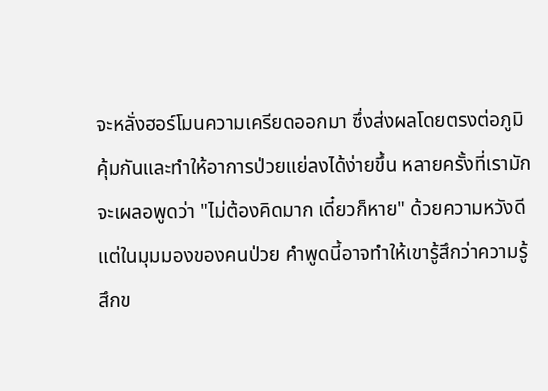จะหลั่งฮอร์โมนความเครียดออกมา ซึ่งส่งผลโดยตรงต่อภูมิคุ้มกันและทำให้อาการป่วยแย่ลงได้ง่ายขึ้น หลายครั้งที่เรามักจะเผลอพูดว่า "ไม่ต้องคิดมาก เดี๋ยวก็หาย" ด้วยความหวังดี แต่ในมุมมองของคนป่วย คำพูดนี้อาจทำให้เขารู้สึกว่าความรู้สึกข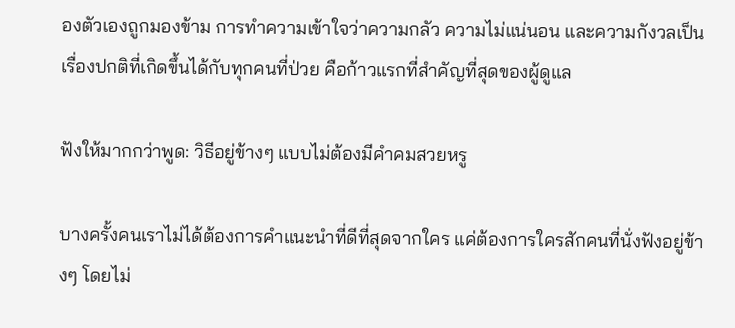องตัวเองถูกมองข้าม การทำความเข้าใจว่าความกลัว ความไม่แน่นอน และความกังวลเป็นเรื่องปกติที่เกิดขึ้นได้กับทุกคนที่ป่วย คือก้าวแรกที่สำคัญที่สุดของผู้ดูแล

ฟังให้มากกว่าพูด: วิธีอยู่ข้างๆ แบบไม่ต้องมีคำคมสวยหรู

บางครั้งคนเราไม่ได้ต้องการคำแนะนำที่ดีที่สุดจากใคร แค่ต้องการใครสักคนที่นั่งฟังอยู่ข้างๆ โดยไม่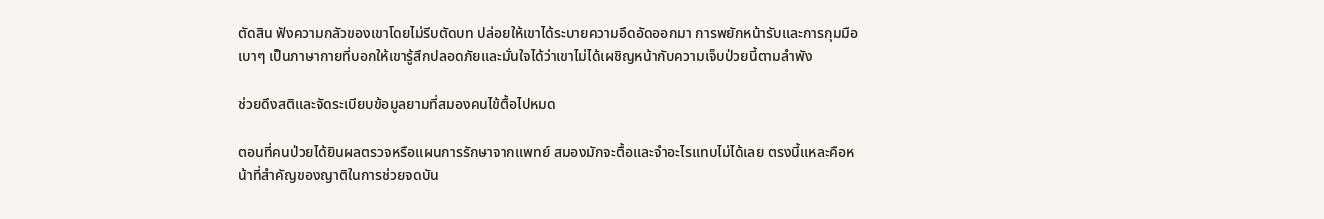ตัดสิน ฟังความกลัวของเขาโดยไม่รีบตัดบท ปล่อยให้เขาได้ระบายความอึดอัดออกมา การพยักหน้ารับและการกุมมือเบาๆ เป็นภาษากายที่บอกให้เขารู้สึกปลอดภัยและมั่นใจได้ว่าเขาไม่ได้เผชิญหน้ากับความเจ็บป่วยนี้ตามลำพัง

ช่วยดึงสติและจัดระเบียบข้อมูลยามที่สมองคนไข้ตื้อไปหมด

ตอนที่คนป่วยได้ยินผลตรวจหรือแผนการรักษาจากแพทย์ สมองมักจะตื้อและจำอะไรแทบไม่ได้เลย ตรงนี้แหละคือหน้าที่สำคัญของญาติในการช่วยจดบัน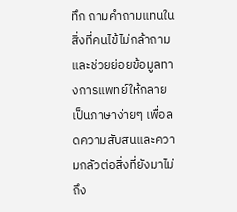ทึก ถามคำถามแทนในสิ่งที่คนไข้ไม่กล้าถาม และช่วยย่อยข้อมูลทางการแพทย์ให้กลายเป็นภาษาง่ายๆ เพื่อลดความสับสนและความกลัวต่อสิ่งที่ยังมาไม่ถึง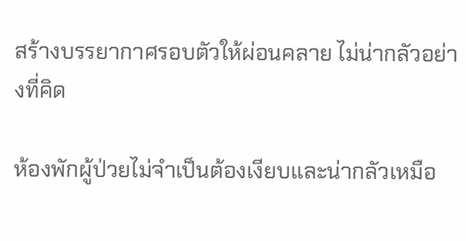สร้างบรรยากาศรอบตัวให้ผ่อนคลาย ไม่น่ากลัวอย่างที่คิด

ห้องพักผู้ป่วยไม่จำเป็นต้องเงียบและน่ากลัวเหมือ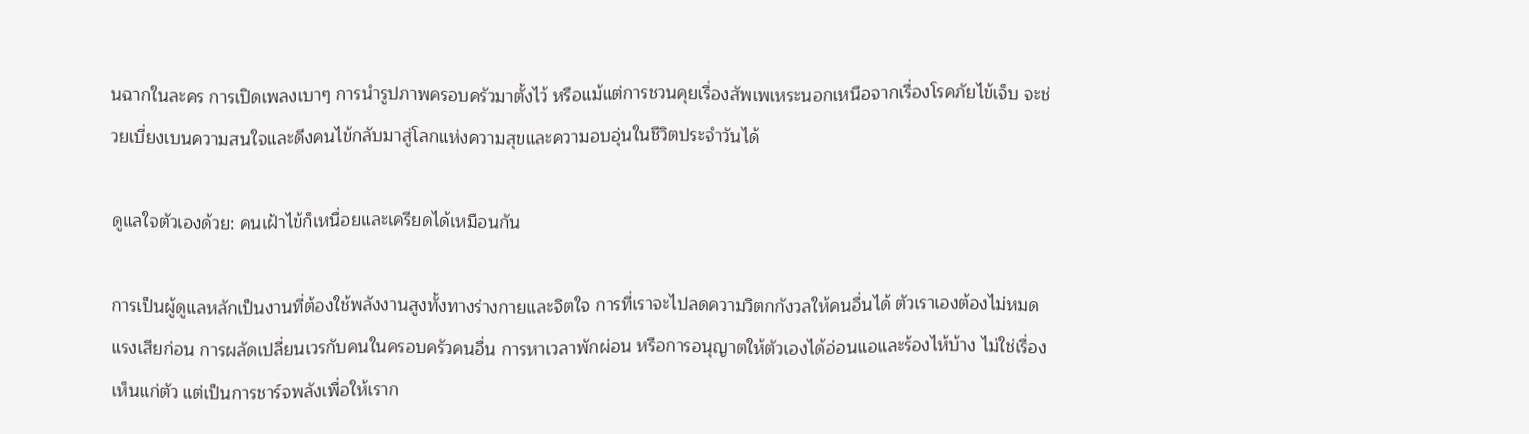นฉากในละคร การเปิดเพลงเบาๆ การนำรูปภาพครอบครัวมาตั้งไว้ หรือแม้แต่การชวนคุยเรื่องสัพเพเหระนอกเหนือจากเรื่องโรคภัยไข้เจ็บ จะช่วยเบี่ยงเบนความสนใจและดึงคนไข้กลับมาสู่โลกแห่งความสุขและความอบอุ่นในชีวิตประจำวันได้

ดูแลใจตัวเองด้วย: คนเฝ้าไข้ก็เหนื่อยและเครียดได้เหมือนกัน

การเป็นผู้ดูแลหลักเป็นงานที่ต้องใช้พลังงานสูงทั้งทางร่างกายและจิตใจ การที่เราจะไปลดความวิตกกังวลให้คนอื่นได้ ตัวเราเองต้องไม่หมดแรงเสียก่อน การผลัดเปลี่ยนเวรกับคนในครอบครัวคนอื่น การหาเวลาพักผ่อน หรือการอนุญาตให้ตัวเองได้อ่อนแอและร้องไห้บ้าง ไม่ใช่เรื่องเห็นแก่ตัว แต่เป็นการชาร์จพลังเพื่อให้เราก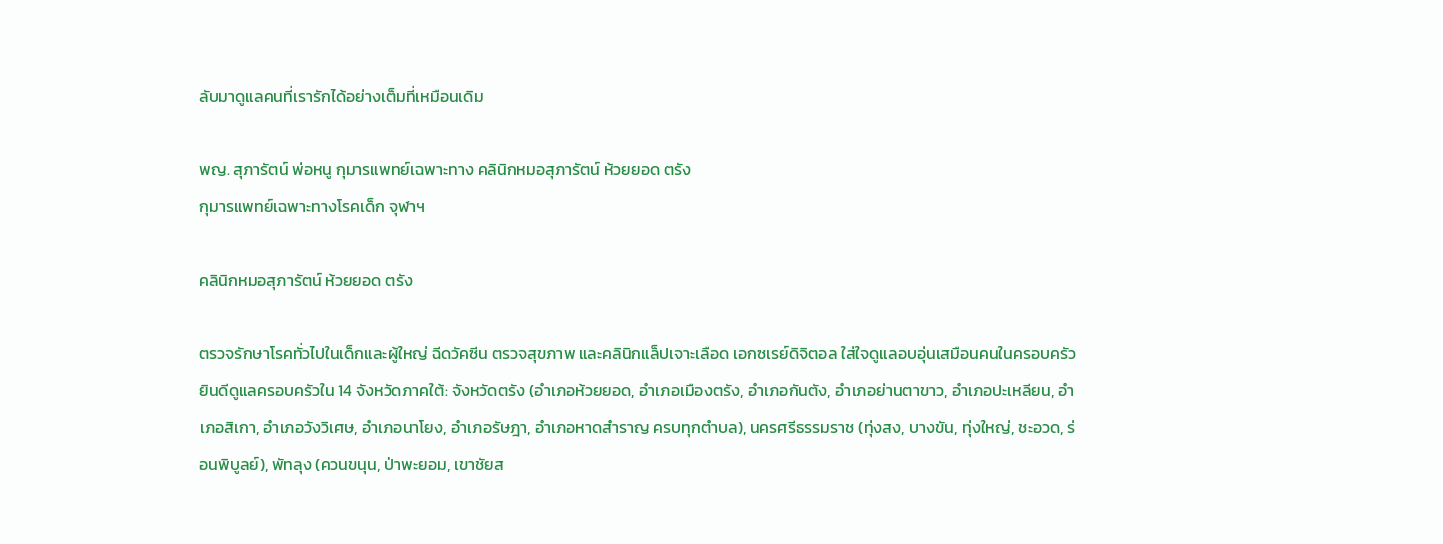ลับมาดูแลคนที่เรารักได้อย่างเต็มที่เหมือนเดิม

พญ. สุภารัตน์ พ่อหนู กุมารแพทย์เฉพาะทาง คลินิกหมอสุภารัตน์ ห้วยยอด ตรัง
กุมารแพทย์เฉพาะทางโรคเด็ก จุฬาฯ

คลินิกหมอสุภารัตน์ ห้วยยอด ตรัง

ตรวจรักษาโรคทั่วไปในเด็กและผู้ใหญ่ ฉีดวัคซีน ตรวจสุขภาพ และคลินิกแล็ปเจาะเลือด เอกซเรย์ดิจิตอล ใส่ใจดูแลอบอุ่นเสมือนคนในครอบครัว ยินดีดูแลครอบครัวใน 14 จังหวัดภาคใต้: จังหวัดตรัง (อำเภอห้วยยอด, อำเภอเมืองตรัง, อำเภอกันตัง, อำเภอย่านตาขาว, อำเภอปะเหลียน, อำเภอสิเกา, อำเภอวังวิเศษ, อำเภอนาโยง, อำเภอรัษฎา, อำเภอหาดสำราญ ครบทุกตำบล), นครศรีธรรมราช (ทุ่งสง, บางขัน, ทุ่งใหญ่, ชะอวด, ร่อนพิบูลย์), พัทลุง (ควนขนุน, ป่าพะยอม, เขาชัยส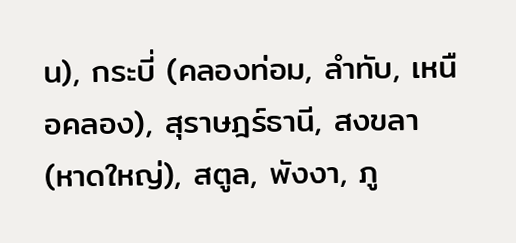น), กระบี่ (คลองท่อม, ลำทับ, เหนือคลอง), สุราษฎร์ธานี, สงขลา (หาดใหญ่), สตูล, พังงา, ภู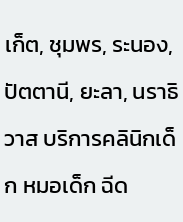เก็ต, ชุมพร, ระนอง, ปัตตานี, ยะลา, นราธิวาส บริการคลินิกเด็ก หมอเด็ก ฉีด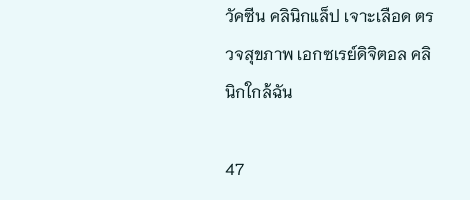วัคซีน คลินิกแล็ป เจาะเลือด ตรวจสุขภาพ เอกซเรย์ดิจิตอล คลินิกใกล้ฉัน

47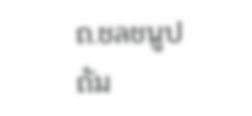ถ.ชลชนูปถัม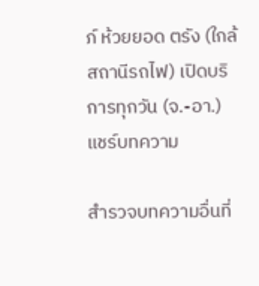ภ์ ห้วยยอด ตรัง (ใกล้สถานีรถไฟ) เปิดบริการทุกวัน (จ.-อา.)
แชร์บทความ

สำรวจบทความอื่นที่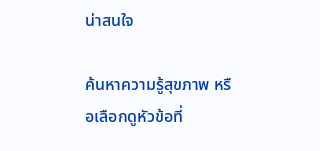น่าสนใจ

ค้นหาความรู้สุขภาพ หรือเลือกดูหัวข้อที่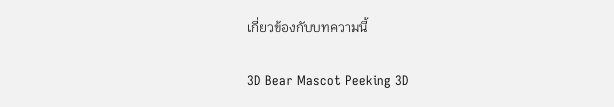เกี่ยวข้องกับบทความนี้

3D Bear Mascot Peeking 3D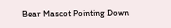Bear Mascot Pointing Down